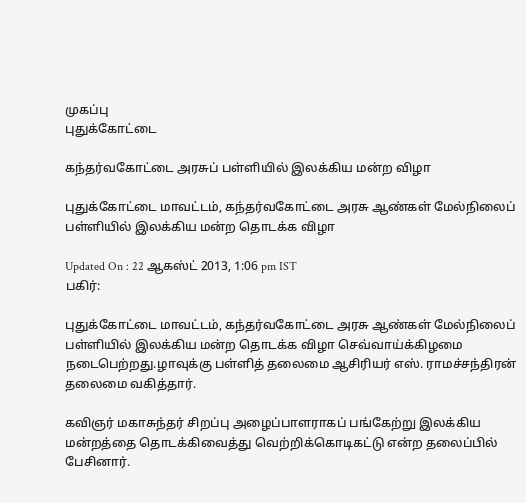முகப்பு
புதுக்கோட்டை

கந்தர்வகோட்டை அரசுப் பள்ளியில் இலக்கிய மன்ற விழா

புதுக்கோட்டை மாவட்டம், கந்தர்வகோட்டை அரசு ஆண்கள் மேல்நிலைப் பள்ளியில் இலக்கிய மன்ற தொடக்க விழா

Updated On : 22 ஆகஸ்ட் 2013, 1:06 pm IST
பகிர்:

புதுக்கோட்டை மாவட்டம், கந்தர்வகோட்டை அரசு ஆண்கள் மேல்நிலைப் பள்ளியில் இலக்கிய மன்ற தொடக்க விழா செவ்வாய்க்கிழமை நடைபெற்றது.ழாவுக்கு பள்ளித் தலைமை ஆசிரியர் எஸ். ராமச்சந்திரன் தலைமை வகித்தார்.

கவிஞர் மகாசுந்தர் சிறப்பு அழைப்பாளராகப் பங்கேற்று இலக்கிய மன்றத்தை தொடக்கிவைத்து வெற்றிக்கொடிகட்டு என்ற தலைப்பில் பேசினார்.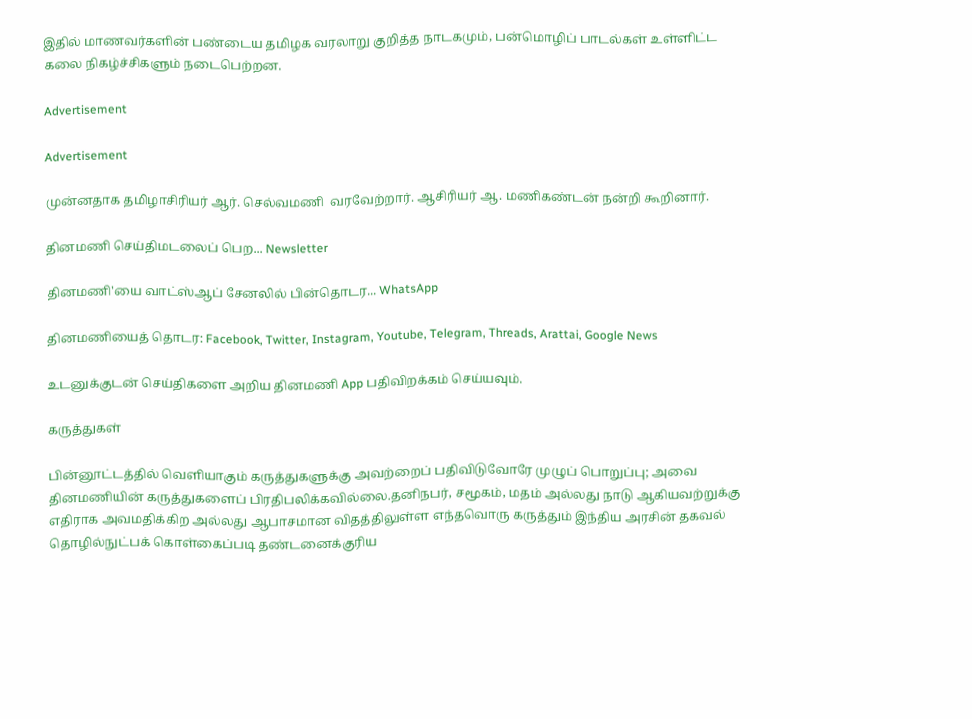இதில் மாணவர்களின் பண்டைய தமிழக வரலாறு குறித்த நாடகமும், பன்மொழிப் பாடல்கள் உள்ளிட்ட கலை நிகழ்ச்சிகளும் நடைபெற்றன.

Advertisement

Advertisement

முன்னதாக தமிழாசிரியர் ஆர். செல்வமணி  வரவேற்றார். ஆசிரியர் ஆ. மணிகண்டன் நன்றி கூறினார்.

தினமணி செய்திமடலைப் பெற... Newsletter

தினமணி'யை வாட்ஸ்ஆப் சேனலில் பின்தொடர... WhatsApp

தினமணியைத் தொடர: Facebook, Twitter, Instagram, Youtube, Telegram, Threads, Arattai, Google News

உடனுக்குடன் செய்திகளை அறிய தினமணி App பதிவிறக்கம் செய்யவும்.

கருத்துகள்

பின்னூட்டத்தில் வெளியாகும் கருத்துகளுக்கு அவற்றைப் பதிவிடுவோரே முழுப் பொறுப்பு; அவை தினமணியின் கருத்துகளைப் பிரதிபலிக்கவில்லை.தனிநபர், சமூகம், மதம் அல்லது நாடு ஆகியவற்றுக்கு எதிராக அவமதிக்கிற அல்லது ஆபாசமான விதத்திலுள்ள எந்தவொரு கருத்தும் இந்திய அரசின் தகவல் தொழில்நுட்பக் கொள்கைப்படி தண்டனைக்குரிய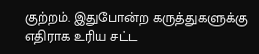குற்றம். இதுபோன்ற கருத்துகளுக்கு எதிராக உரிய சட்ட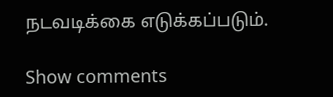நடவடிக்கை எடுக்கப்படும்.

Show comments